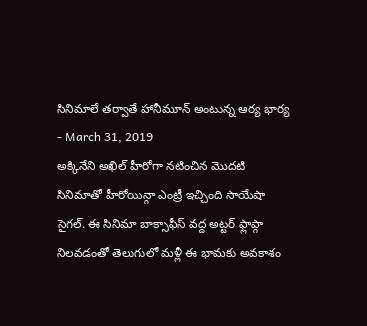సినిమాలే తర్వాతే హానీమూన్ అంటున్న ఆర్య భార్య
- March 31, 2019
అక్కినేని అఖిల్ హీరోగా నటించిన మొదటి సినిమాతో హీరోయిన్గా ఎంట్రీ ఇచ్చింది సాయేషా సైగల్. ఈ సినిమా బాక్సాఫీస్ వద్ద అట్టర్ ఫ్లాప్గా నిలవడంతో తెలుగులో మళ్లీ ఈ భామకు అవకాశం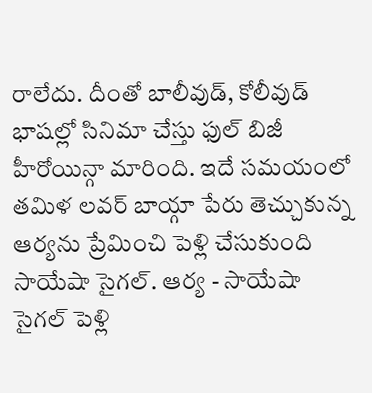రాలేదు. దీంతో బాలీవుడ్, కోలీవుడ్ భాషల్లో సినిమా చేస్తు ఫుల్ బిజీ హీరోయిన్గా మారింది. ఇదే సమయంలో తమిళ లవర్ బాయ్గా పేరు తెచ్చుకున్న ఆర్యను ప్రేమించి పెళ్లి చేసుకుంది సాయేషా సైగల్. ఆర్య - సాయేషా సైగల్ పెళ్లి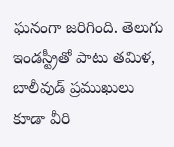ఘనంగా జరిగింది. తెలుగు ఇండస్ట్రీతో పాటు తమిళ, బాలీవుడ్ ప్రముఖులు కూడా వీరి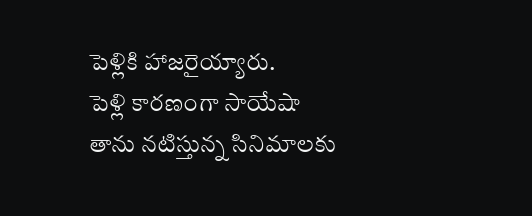పెళ్లికి హాజరైయ్యారు.
పెళ్లి కారణంగా సాయేషా తాను నటిస్తున్న సినిమాలకు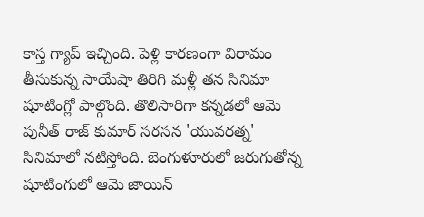కాస్త గ్యాప్ ఇచ్చింది. పెళ్లి కారణంగా విరామం తీసుకున్న సాయేషా తిరిగి మళ్లీ తన సినిమా షూటింగ్లో పాల్గొంది. తొలిసారిగా కన్నడలో ఆమె పునీత్ రాజ్ కుమార్ సరసన 'యువరత్న' సినిమాలో నటిస్తోంది. బెంగుళూరులో జరుగుతోన్న షూటింగులో ఆమె జాయిన్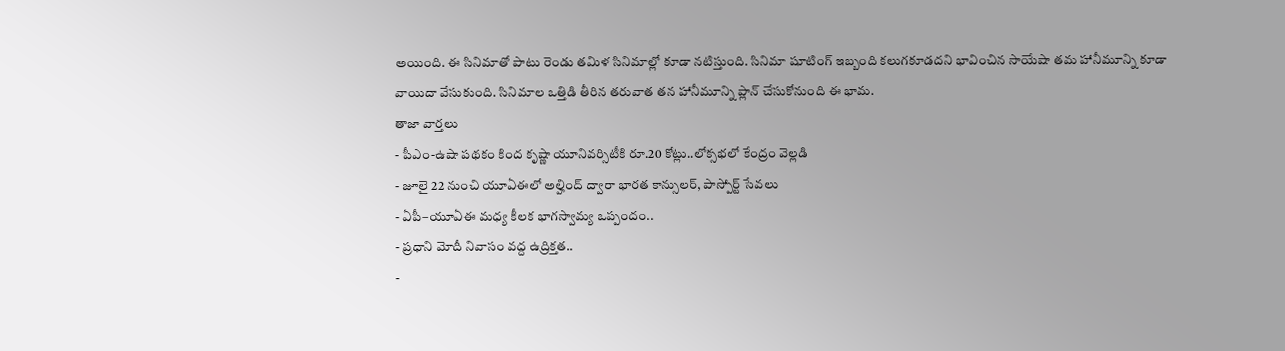అయింది. ఈ సినిమాతో పాటు రెండు తమిళ సినిమాల్లో కూడా నటిస్తుంది. సినిమా షూటింగ్ ఇబ్బంది కలుగకూడదని భావించిన సాయేషా తమ హానీమూన్ని కూడా వాయిదా వేసుకుంది. సినిమాల ఒత్తిడి తీరిన తరువాత తన హానీమూన్ని ప్లాన్ చేసుకోనుంది ఈ భామ.
తాజా వార్తలు
- పీఎం-ఉషా పథకం కింద కృష్ణా యూనివర్సిటీకి రూ.20 కోట్లు..లోక్సభలో కేంద్రం వెల్లడి
- జూలై 22 నుంచి యూఏఈలో అల్హింద్ ద్వారా భారత కాన్సులర్, పాస్పోర్ట్ సేవలు
- ఏపీ–యూఏఈ మధ్య కీలక భాగస్వామ్య ఒప్పందం..
- ప్రధాని మోదీ నివాసం వద్ద ఉద్రిక్తత..
-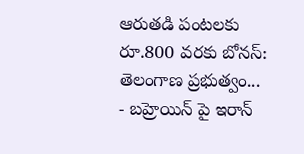ఆరుతడి పంటలకు రూ.800 వరకు బోనస్: తెలంగాణ ప్రభుత్వం...
- బహ్రెయిన్ పై ఇరాన్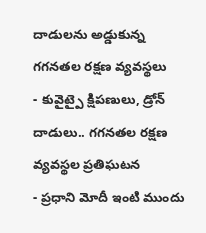దాడులను అడ్డుకున్న గగనతల రక్షణ వ్యవస్థలు
- కువైట్పై క్షిపణులు, డ్రోన్ దాడులు.. గగనతల రక్షణ వ్యవస్థల ప్రతిఘటన
- ప్రధాని మోదీ ఇంటి ముందు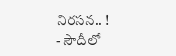నిరసన.. !
- సౌదీలో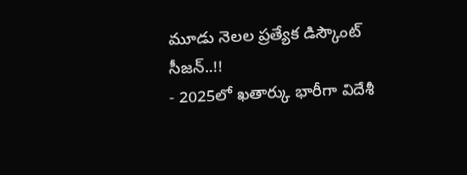మూడు నెలల ప్రత్యేక డిస్కౌంట్ సీజన్..!!
- 2025లో ఖతార్కు భారీగా విదేశీ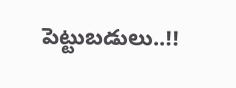పెట్టుబడులు..!!